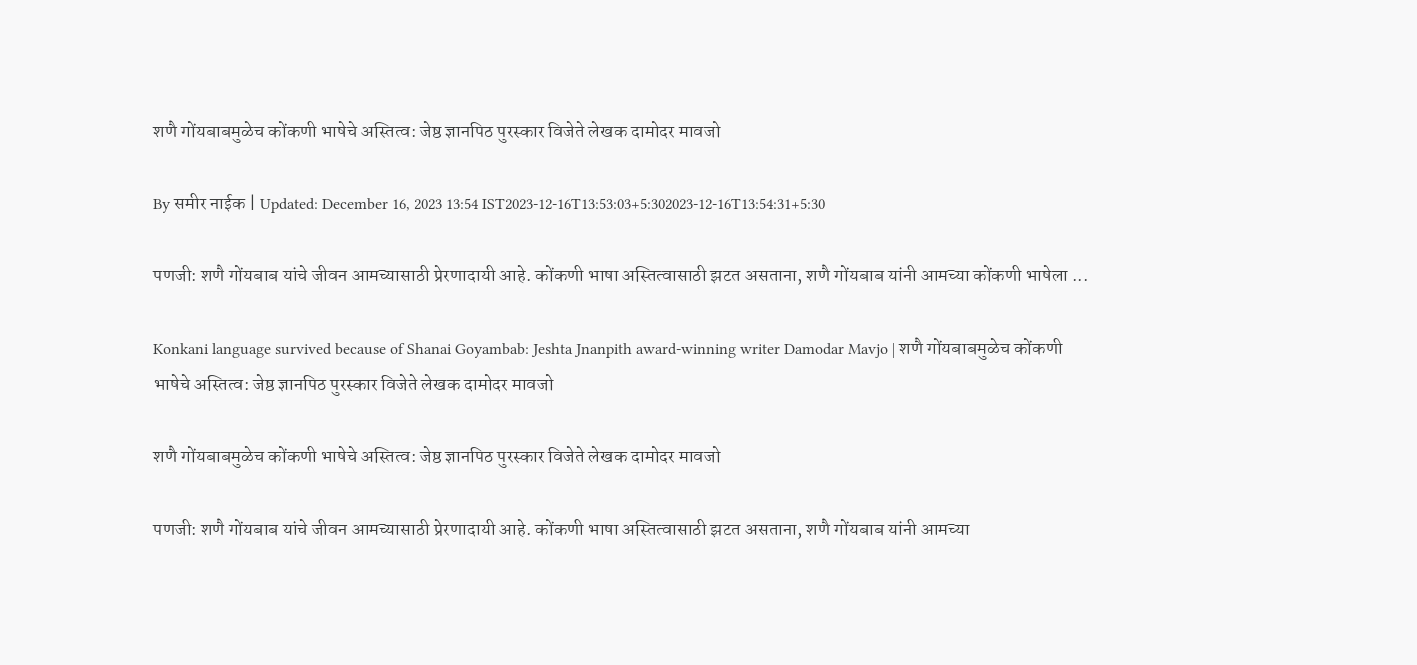शणै गोंयबाबमुळेच कोंकणी भाषेचे अस्तित्व: जेष्ठ ज्ञानपिठ पुरस्कार विजेते लेखक दामोदर मावजो

By समीर नाईक | Updated: December 16, 2023 13:54 IST2023-12-16T13:53:03+5:302023-12-16T13:54:31+5:30

पणजी: शणै गोंयबाब यांचे जीवन आमच्यासाठी प्रेरणादायी आहे. कोंकणी भाषा अस्तित्वासाठी झटत असताना, शणै गोंयबाब यांनी आमच्या कोंकणी भाषेला ...

Konkani language survived because of Shanai Goyambab: Jeshta Jnanpith award-winning writer Damodar Mavjo | शणै गोंयबाबमुळेच कोंकणी भाषेचे अस्तित्व: जेष्ठ ज्ञानपिठ पुरस्कार विजेते लेखक दामोदर मावजो

शणै गोंयबाबमुळेच कोंकणी भाषेचे अस्तित्व: जेष्ठ ज्ञानपिठ पुरस्कार विजेते लेखक दामोदर मावजो

पणजी: शणै गोंयबाब यांचे जीवन आमच्यासाठी प्रेरणादायी आहे. कोंकणी भाषा अस्तित्वासाठी झटत असताना, शणै गोंयबाब यांनी आमच्या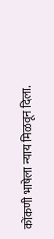कोंकणी भाषेला न्याय मिळवून दिला.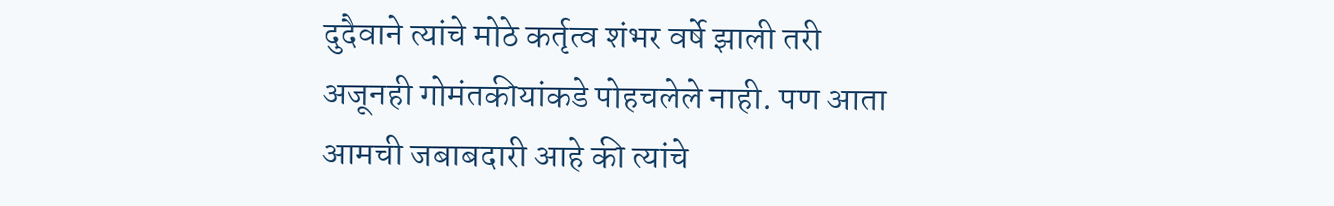दुदैवाने त्यांचे मोठे कर्तृत्व शंभर वर्षे झाली तरी अजूनही गोमंतकीयांकडे पोहचलेले नाही. पण आता आमची जबाबदारी आहे की त्यांचे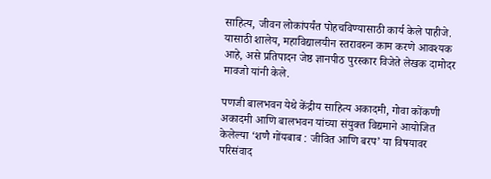साहित्य, जीवन लोकांपर्यंत पोहचविण्यासाठी कार्य केले पाहीजे. यासाठी शालेय, महाविद्यालयीन स्तरावरुन काम करणे आवश्यक आहे, असे प्रतिपादन जेष्ठ ज्ञानपीठ पुरस्कार विजेते लेखक दामोदर मावजो यांनी केले.

पणजी बालभवन येथे केंद्रीय साहित्य अकादमी, गोवा कोंकणी अकादमी आणि बालभवन यांच्या संयुक्त विद्यमाने आयोजित केलेल्या ‘शणै गोंयबाब : जीवित आणि बरप’ या विषयावर परिसंवाद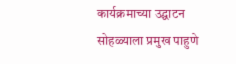कार्यक्रमाच्या उद्घाटन सोहळ्याला प्रमुख पाहुणे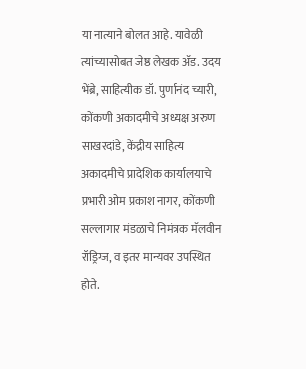या नात्याने बोलत आहे. यावेळी त्यांच्यासोबत जेष्ठ लेखक ॲड. उदय भेंब्रे, साहित्यीक डॉ. पुर्णानंद च्यारी, कोंकणी अकादमीचे अध्यक्ष अरुण साखरदांडे, केंद्रीय साहित्य अकादमीचे प्रादेशिक कार्यालयाचे प्रभारी ओम प्रकाश नागर, कोंकणी सल्लागार मंडळाचे निमंत्रक मॅलवीन रॉड्रिग्ज, व इतर मान्यवर उपस्थित होते.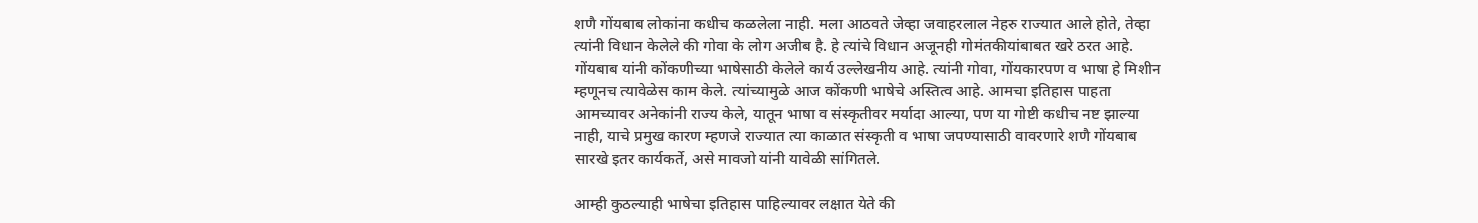शणै गोंयबाब लोकांना कधीच कळलेला नाही. मला आठवते जेव्हा जवाहरलाल नेहरु राज्यात आले होते, तेव्हा त्यांनी विधान केलेले की गोवा के लोग अजीब है. हे त्यांचे विधान अजूनही गोमंतकीयांबाबत खरे ठरत आहे. गोंयबाब यांनी कोंकणीच्या भाषेसाठी केलेले कार्य उल्लेखनीय आहे. त्यांनी गोवा, गोंयकारपण व भाषा हे मिशीन म्हणूनच त्यावेळेस काम केले. त्यांच्यामुळे आज कोंकणी भाषेचे अस्तित्व आहे. आमचा इतिहास पाहता आमच्यावर अनेकांनी राज्य केले, यातून भाषा व संस्कृतीवर मर्यादा आल्या, पण या गोष्टी कधीच नष्ट झाल्या नाही, याचे प्रमुख कारण म्हणजे राज्यात त्या काळात संस्कृती व भाषा जपण्यासाठी वावरणारे शणै गोंयबाब सारखे इतर कार्यकर्ते, असे मावजो यांनी यावेळी सांगितले.

आम्ही कुठल्याही भाषेचा इतिहास पाहिल्यावर लक्षात येते की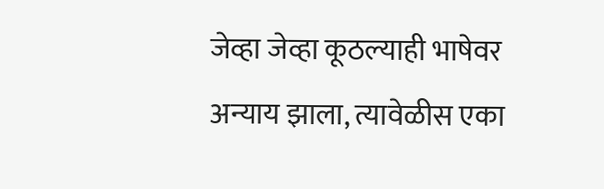जेव्हा जेव्हा कूठल्याही भाषेवर अन्याय झाला, त्यावेळीस एका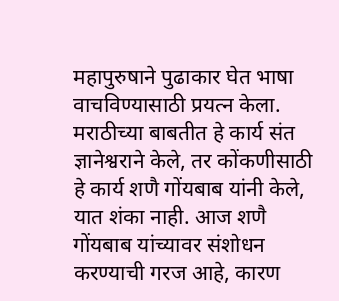महापुरुषाने पुढाकार घेत भाषा वाचविण्यासाठी प्रयत्न केला. मराठीच्या बाबतीत हे कार्य संत ज्ञानेश्वराने केले, तर कोंकणीसाठी हे कार्य शणै गोंयबाब यांनी केले, यात शंका नाही. आज शणै गोंयबाब यांच्यावर संशोधन करण्याची गरज आहे, कारण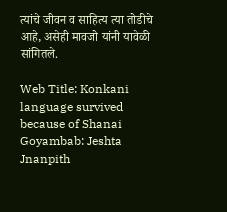त्यांचे जीवन व साहित्य त्या तोडीचे आहे, असेही मावजो यांनी यावेळी सांगितले.

Web Title: Konkani language survived because of Shanai Goyambab: Jeshta Jnanpith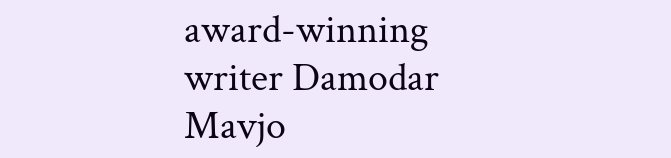award-winning writer Damodar Mavjo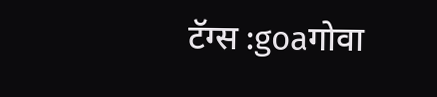टॅग्स :goaगोवा